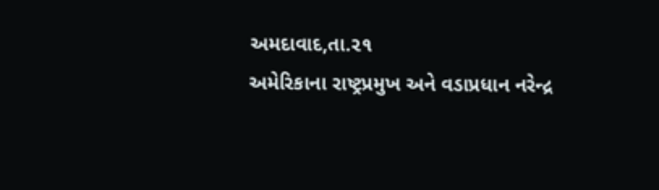અમદાવાદ,તા.૨૧
અમેરિકાના રાષ્ટ્રપ્રમુખ અને વડાપ્રધાન નરેન્દ્ર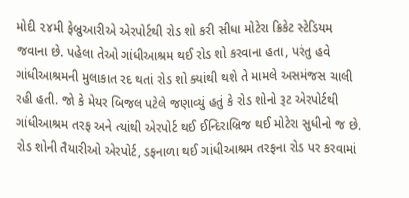મોદી ૨૪મી ફેબ્રુઆરીએ એરપોર્ટથી રોડ શો કરી સીધા મોટેરા ક્રિકેટ સ્ટેડિયમ જવાના છે. પહેલા તેઓ ગાંધીઆશ્રમ થઈ રોડ શો કરવાના હતા, પરંતુ હવે ગાંધીઆશ્રમની મુલાકાત રદ થતાં રોડ શો ક્યાંથી થશે તે મામલે અસમંજસ ચાલી રહી હતી. જો કે મેયર બિજલ પટેલે જણાવ્યું હતું કે રોડ શોનો રૂટ એરપોર્ટથી ગાંધીઆશ્રમ તરફ અને ત્યાંથી એરપોર્ટ થઈ ઈન્દિરાબ્રિજ થઈ મોટેરા સુધીનો જ છે. રોડ શોની તૈયારીઓ એરપોર્ટ, ડફનાળા થઈ ગાંધીઆશ્રમ તરફના રોડ પર કરવામાં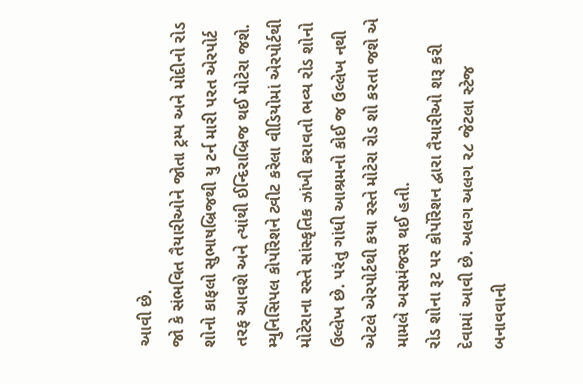આવી છે.
જો કે સંભવિત તૈયારીઓને જોતા ટ્રમ્પ અને મોદીનો રોડ શોનો કાફલો સુભાષબ્રિજથી યુ ટર્ન મારી પરત એરપોર્ટ તરફ આવશે અને ત્યાંથી ઈન્દિરાબ્રિજ થઈ મોટેરા જશે. મ્યુનિસિપલ કોર્પોરેશને ટ્વીટ કરેલા વીડિયોમાં એરપોર્ટથી મોટેરાના રસ્તે સાંસ્કૃતિક ઝાંખી કરાવતો ભવ્ય રોડ શોનો ઉલ્લેખ છે. પરંતુ ગાંધી આશ્રમનો કોઈ જ ઉલ્લેખ નથી એટલે એરપોર્ટથી કયા રસ્તે મોટેરા રોડ શો કરતા જશે એ મામલે અસમંજસ થઈ હતી.
રોડ શોના રૂટ પર કોર્પોરેશન દ્વારા તૈયારીઓ શરૂ કરી દેવામાં આવી છે. અલગ અલગ ૨૮ જેટલા સ્ટેજ બનાવવાની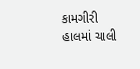કામગીરી હાલમાં ચાલી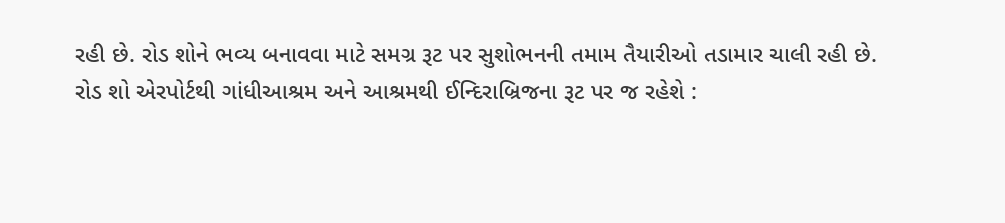રહી છે. રોડ શોને ભવ્ય બનાવવા માટે સમગ્ર રૂટ પર સુશોભનની તમામ તૈયારીઓ તડામાર ચાલી રહી છે.
રોડ શો એરપોર્ટથી ગાંધીઆશ્રમ અને આશ્રમથી ઈન્દિરાબ્રિજના રૂટ પર જ રહેશે :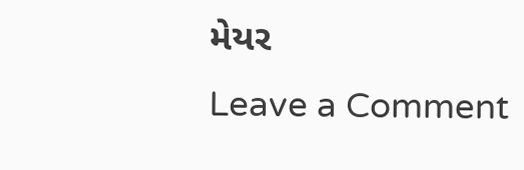મેયર
Leave a Comment